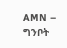AMN – ግንቦት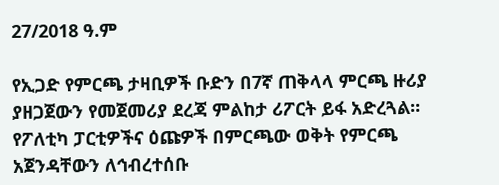27/2018 ዓ.ም

የኢጋድ የምርጫ ታዛቢዎች ቡድን በ7ኛ ጠቅላላ ምርጫ ዙሪያ ያዘጋጀውን የመጀመሪያ ደረጃ ምልከታ ሪፖርት ይፋ አድረጓል።
የፖለቲካ ፓርቲዎችና ዕጩዎች በምርጫው ወቅት የምርጫ አጀንዳቸውን ለኅብረተሰቡ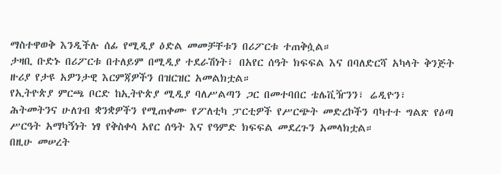ማስተዋወቅ እንዲችሉ ሰፊ የሚዲያ ዕድል መመቻቸቱን በሪፖርቱ ተጠቅሷል።
ታዛቢ ቡድኑ በሪፖርቱ በተለይም በሚዲያ ተደራሽነት፣ በአየር ሰዓት ክፍፍል እና በባለድርሻ አካላት ቅንጅት ዙሪያ የታዩ አዎንታዊ እርምጃዎችን በዝርዝር አመልክቷል።
የኢትዮጵያ ምርጫ ቦርድ ከኢትዮጵያ ሚዲያ ባለሥልጣን ጋር በመተባበር ቴሌቪዥንን፣ ሬዲዮን፣ ሕትመትንና ሁለገብ ቋንቋዎችን የሚጠቀሙ የፖለቲካ ፓርቲዎች የሥርጭት መድረኮችን ባካተተ ግልጽ የዕጣ ሥርዓት አማካኝነት ነፃ የቅስቀሳ አየር ሰዓት እና የዓምድ ክፍፍል መደረጉን አመላክቷል።
በዚሁ መሠረት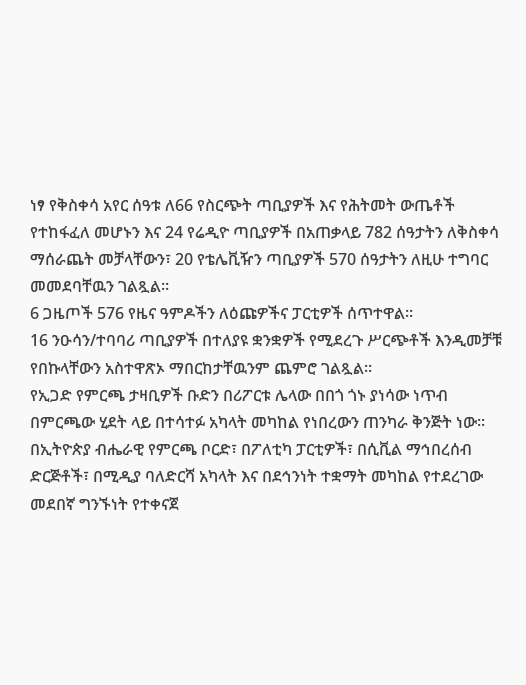ነፃ የቅስቀሳ አየር ሰዓቱ ለ66 የስርጭት ጣቢያዎች እና የሕትመት ውጤቶች የተከፋፈለ መሆኑን እና 24 የሬዲዮ ጣቢያዎች በአጠቃላይ 782 ሰዓታትን ለቅስቀሳ ማሰራጨት መቻላቸውን፣ 20 የቴሌቪዥን ጣቢያዎች 570 ሰዓታትን ለዚሁ ተግባር መመደባቸዉን ገልጿል፡፡
6 ጋዜጦች 576 የዜና ዓምዶችን ለዕጩዎችና ፓርቲዎች ሰጥተዋል።
16 ንዑሳን/ተባባሪ ጣቢያዎች በተለያዩ ቋንቋዎች የሚደረጉ ሥርጭቶች እንዲመቻቹ የበኩላቸውን አስተዋጽኦ ማበርከታቸዉንም ጨምሮ ገልጿል፡፡
የኢጋድ የምርጫ ታዛቢዎች ቡድን በሪፖርቱ ሌላው በበጎ ጎኑ ያነሳው ነጥብ በምርጫው ሂደት ላይ በተሳተፉ አካላት መካከል የነበረውን ጠንካራ ቅንጅት ነው።
በኢትዮጵያ ብሔራዊ የምርጫ ቦርድ፣ በፖለቲካ ፓርቲዎች፣ በሲቪል ማኅበረሰብ ድርጅቶች፣ በሚዲያ ባለድርሻ አካላት እና በደኅንነት ተቋማት መካከል የተደረገው መደበኛ ግንኙነት የተቀናጀ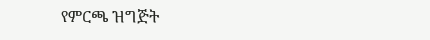የምርጫ ዝግጅት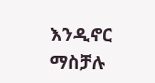እንዲኖር ማስቻሉ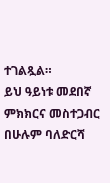ተገልጿል።
ይህ ዓይነቱ መደበኛ ምክክርና መስተጋብር በሁሉም ባለድርሻ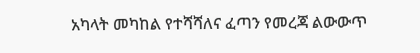አካላት መካከል የተሻሻለና ፈጣን የመረጃ ልውውጥ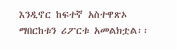እንዲኖር ከፍተኛ አስተዋጽኦ ማበርከቱን ሪፖርቱ አመልክቷል፡፡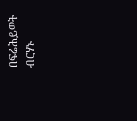በፍሬሕይወት ብርሃኑ